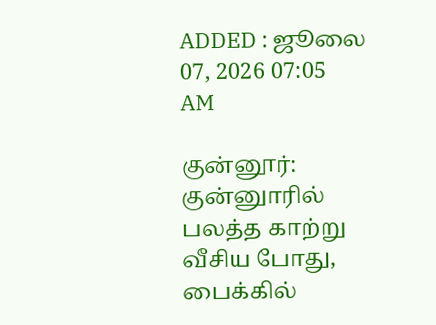ADDED : ஜூலை 07, 2026 07:05 AM

குன்னூர்: குன்னுாரில் பலத்த காற்று வீசிய போது, பைக்கில்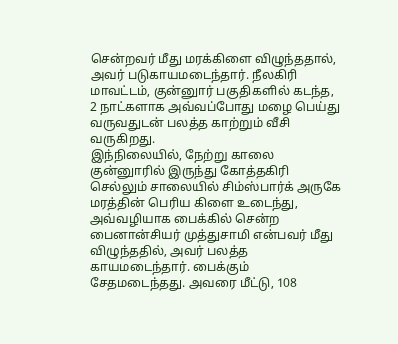சென்றவர் மீது மரக்கிளை விழுந்ததால், அவர் படுகாயமடைந்தார். நீலகிரி மாவட்டம், குன்னுார் பகுதிகளில் கடந்த, 2 நாட்களாக அவ்வப்போது மழை பெய்து வருவதுடன் பலத்த காற்றும் வீசி வருகிறது.
இந்நிலையில், நேற்று காலை குன்னுாரில் இருந்து கோத்தகிரி செல்லும் சாலையில் சிம்ஸ்பார்க் அருகே மரத்தின் பெரிய கிளை உடைந்து, அவ்வழியாக பைக்கில் சென்ற பைனான்சியர் முத்துசாமி என்பவர் மீது விழுந்ததில், அவர் பலத்த காயமடைந்தார். பைக்கும் சேதமடைந்தது. அவரை மீட்டு, 108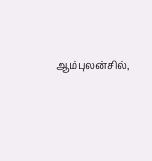ஆம்புலன்சில்,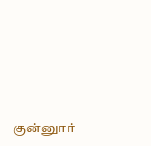குன்னுார்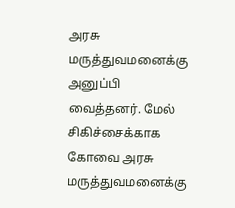அரசு மருத்துவமனைக்கு அனுப்பி வைத்தனர். மேல் சிகிச்சைக்காக கோவை அரசு மருத்துவமனைக்கு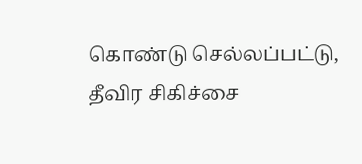கொண்டு செல்லப்பட்டு, தீவிர சிகிச்சை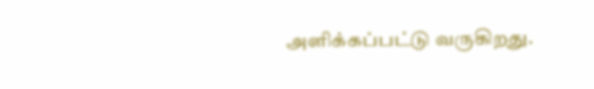அளிக்கப்பட்டு வருகிறது.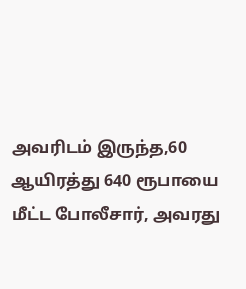அவரிடம் இருந்த,60 ஆயிரத்து 640 ரூபாயை மீட்ட போலீசார், அவரது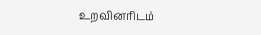உறவினரிடம்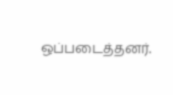ஒப்படைத்தனர்.